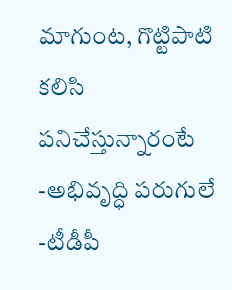మాగుంట, గొట్టిపాటి కలిసి పనిచేస్తున్నారంటే -అభివృద్ధి పరుగులే -టీడీపీ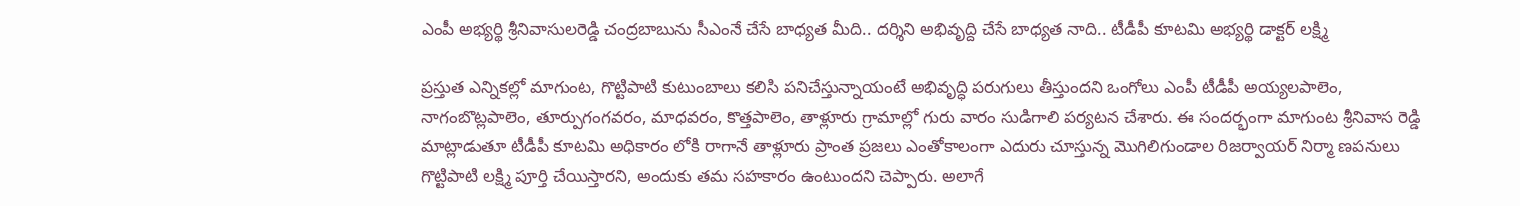ఎంపీ అభ్యర్థి శ్రీనివాసులరెడ్డి చంద్రబాబును సీఎంనే చేసే బాధ్యత మీది.. దర్శిని అభివృద్ది చేసే బాధ్యత నాది.. టీడీపీ కూటమి అభ్యర్థి డాక్టర్ లక్ష్మి

ప్రస్తుత ఎన్నికల్లో మాగుంట, గొట్టిపాటి కుటుంబాలు కలిసి పనిచేస్తున్నాయంటే అభివృద్ధి పరుగులు తీస్తుందని ఒంగోలు ఎంపీ టీడీపీ అయ్యలపాలెం, నాగంబొట్లపాలెం, తూర్పుగంగవరం, మాధవరం, కొత్తపాలెం, తాళ్లూరు గ్రామాల్లో గురు వారం సుడిగాలి పర్యటన చేశారు. ఈ సందర్భంగా మాగుంట శ్రీనివాస రెడ్డి మాట్లాడుతూ టీడీపీ కూటమి అధికారం లోకి రాగానే తాళ్లూరు ప్రాంత ప్రజలు ఎంతోకాలంగా ఎదురు చూస్తున్న మొగిలిగుండాల రిజర్వాయర్ నిర్మా ణపనులు గొట్టిపాటి లక్ష్మి పూర్తి చేయిస్తారని, అందుకు తమ సహకారం ఉంటుందని చెప్పారు. అలాగే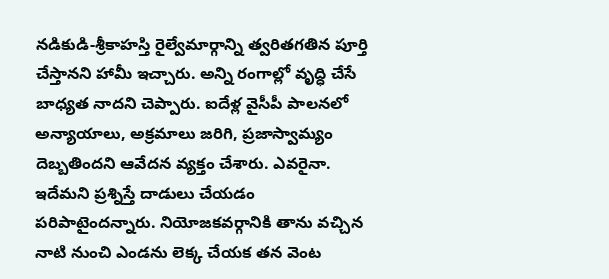నడికుడి-శ్రీకాహస్తి రైల్వేమార్గాన్ని త్వరితగతిన పూర్తి చేస్తానని హామీ ఇచ్చారు. అన్ని రంగాల్లో వృద్ధి చేసే బాధ్యత నాదని చెప్పారు. ఐదేళ్ల వైసీపీ పాలనలో అన్యాయాలు, అక్రమాలు జరిగి, ప్రజాస్వామ్యం దెబ్బతిందని ఆవేదన వ్యక్తం చేశారు. ఎవరైనా. ఇదేమని ప్రశ్నిస్తే దాడులు చేయడం పరిపాటైందన్నారు. నియోజకవర్గానికి తాను వచ్చిన నాటి నుంచి ఎండను లెక్క చేయక తన వెంట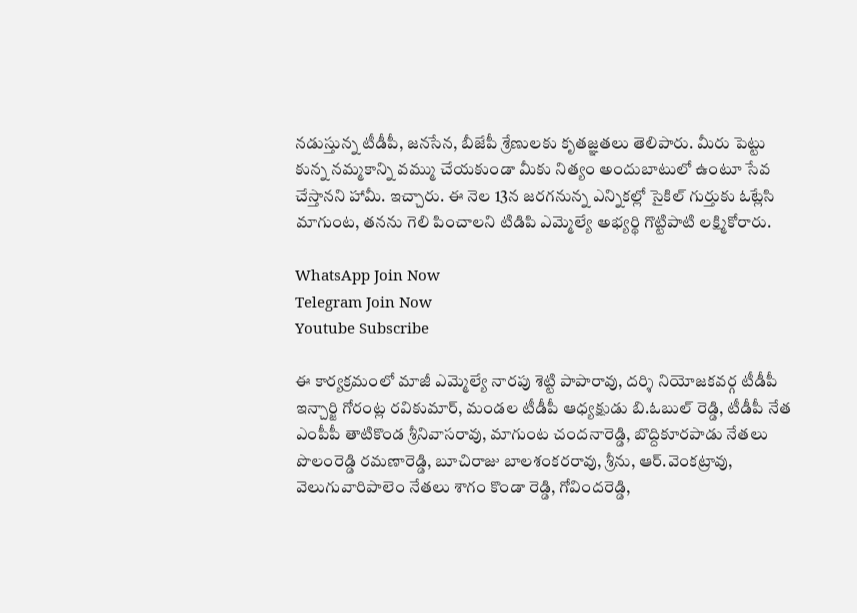నడుస్తున్న టీడీపీ, జనసేన, బీజేపీ శ్రేణులకు కృతజ్ఞతలు తెలిపారు. మీరు పెట్టు కున్న నమ్మకాన్ని వమ్ము చేయకుండా మీకు నిత్యం అందుబాటులో ఉంటూ సేవ చేస్తానని హామీ. ఇచ్చారు. ఈ నెల 13న జరగనున్న ఎన్నికల్లో సైకిల్ గుర్తుకు ఓట్లేసి మాగుంట, తనను గెలి పించాలని టిడిపి ఎమ్మెల్యే అభ్యర్థి గొట్టిపాటి లక్ష్మికోరారు.

WhatsApp Join Now
Telegram Join Now
Youtube Subscribe

ఈ కార్యక్రమంలో మాజీ ఎమ్మెల్యే నారపు శెట్టి పాపారావు, దర్శి నియోజకవర్గ టీడీపీ ఇన్చార్జి గోరంట్ల రవికుమార్, మండల టీడీపీ ఆధ్యక్షుడు బి.ఓబుల్ రెడ్డి, టీడీపీ నేత ఎంపీపీ తాటికొండ శ్రీనివాసరావు, మాగుంట చందనారెడ్డి, బొద్దికూరపాడు నేతలు పొలంరెడ్డి రమణారెడ్డి, బూచిరాజు బాలశంకరరావు, శ్రీను, ఆర్.వెంకట్రావు, వెలుగువారిపాలెం నేతలు శాగం కొండా రెడ్డి, గోవిందరెడ్డి,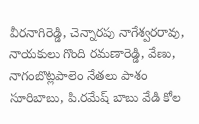వీరనాగిరెడ్డి, చెన్నారపు నాగేశ్వరరావు, నాయకులు గొంది రమణారెడ్డి, వేణు, నాగంబొట్లపాలెం నేతలు పాశం సూరిబాబు, పి.రమేష్ బాబు వేడి కోల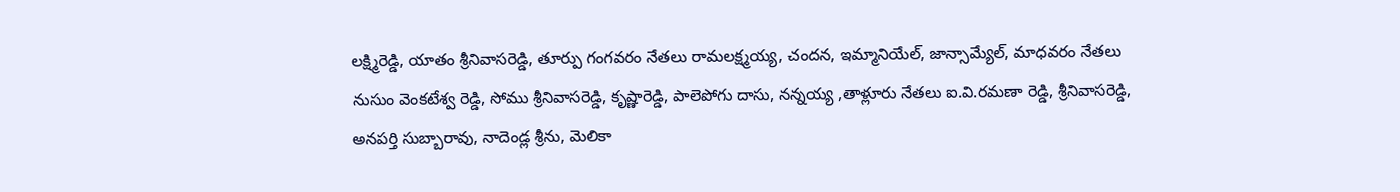లక్ష్మిరెడ్డి, యాతం శ్రీనివాసరెడ్డి, తూర్పు గంగవరం నేతలు రామలక్ష్మయ్య, చందన, ఇమ్మానియేల్, జాన్సామ్యేల్, మాధవరం నేతలు నుసుం వెంకటేశ్వ రెడ్డి, సోము శ్రీనివాసరెడ్డి, కృష్ణారెడ్డి, పాలెపోగు దాసు, నన్నయ్య ,తాళ్లూరు నేతలు ఐ.వి.రమణా రెడ్డి, శ్రీనివాసరెడ్డి, అనపర్తి సుబ్బారావు, నాదెండ్ల శ్రీను, మెలికా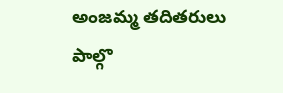అంజమ్మ తదితరులు పాల్గొ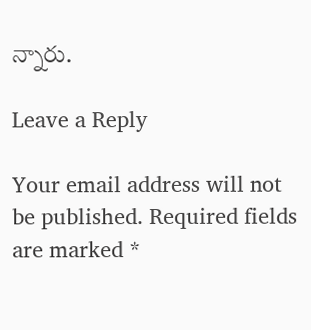న్నారు.

Leave a Reply

Your email address will not be published. Required fields are marked *